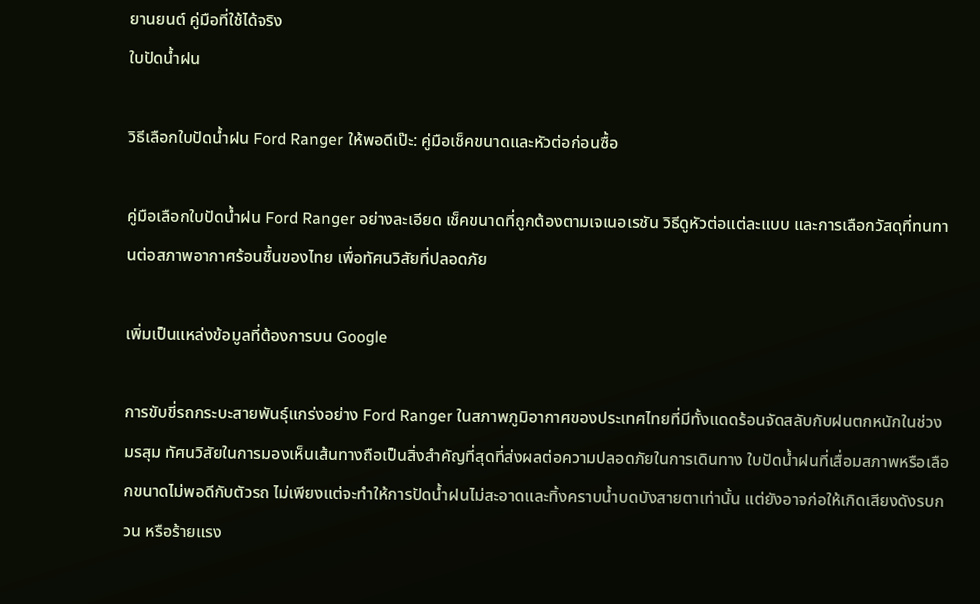ยานยนต์ คู่มือที่ใช้ได้จริง
ใบปัดน้ำฝน

วิธีเลือกใบปัดน้ำฝน Ford Ranger ให้พอดีเป๊ะ: คู่มือเช็คขนาดและหัวต่อก่อนซื้อ

คู่มือเลือกใบปัดน้ำฝน Ford Ranger อย่างละเอียด เช็คขนาดที่ถูกต้องตามเจเนอเรชัน วิธีดูหัวต่อแต่ละแบบ และการเลือกวัสดุที่ทนทานต่อสภาพอากาศร้อนชื้นของไทย เพื่อทัศนวิสัยที่ปลอดภัย

เพิ่มเป็นแหล่งข้อมูลที่ต้องการบน Google

การขับขี่รถกระบะสายพันธุ์แกร่งอย่าง Ford Ranger ในสภาพภูมิอากาศของประเทศไทยที่มีทั้งแดดร้อนจัดสลับกับฝนตกหนักในช่วงมรสุม ทัศนวิสัยในการมองเห็นเส้นทางถือเป็นสิ่งสำคัญที่สุดที่ส่งผลต่อความปลอดภัยในการเดินทาง ใบปัดน้ำฝนที่เสื่อมสภาพหรือเลือกขนาดไม่พอดีกับตัวรถ ไม่เพียงแต่จะทำให้การปัดน้ำฝนไม่สะอาดและทิ้งคราบน้ำบดบังสายตาเท่านั้น แต่ยังอาจก่อให้เกิดเสียงดังรบกวน หรือร้ายแรง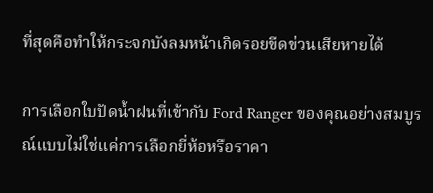ที่สุดคือทำให้กระจกบังลมหน้าเกิดรอยขีดข่วนเสียหายได้

การเลือกใบปัดน้ำฝนที่เข้ากับ Ford Ranger ของคุณอย่างสมบูรณ์แบบไม่ใช่แค่การเลือกยี่ห้อหรือราคา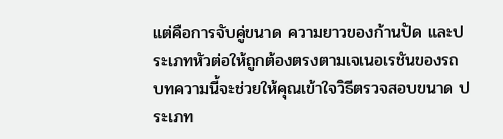แต่คือการจับคู่ขนาด ความยาวของก้านปัด และประเภทหัวต่อให้ถูกต้องตรงตามเจเนอเรชันของรถ บทความนี้จะช่วยให้คุณเข้าใจวิธีตรวจสอบขนาด ประเภท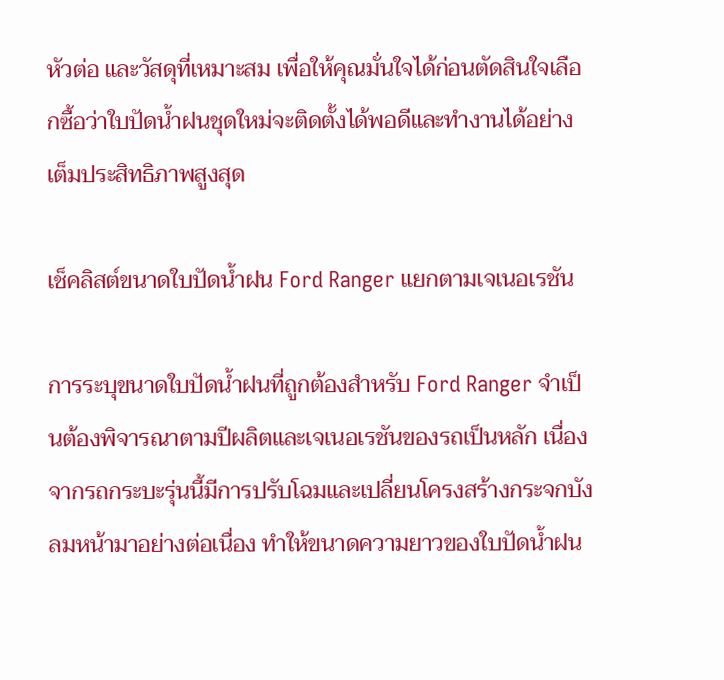หัวต่อ และวัสดุที่เหมาะสม เพื่อให้คุณมั่นใจได้ก่อนตัดสินใจเลือกซื้อว่าใบปัดน้ำฝนชุดใหม่จะติดตั้งได้พอดีและทำงานได้อย่างเต็มประสิทธิภาพสูงสุด

เช็คลิสต์ขนาดใบปัดน้ำฝน Ford Ranger แยกตามเจเนอเรชัน

การระบุขนาดใบปัดน้ำฝนที่ถูกต้องสำหรับ Ford Ranger จำเป็นต้องพิจารณาตามปีผลิตและเจเนอเรชันของรถเป็นหลัก เนื่องจากรถกระบะรุ่นนี้มีการปรับโฉมและเปลี่ยนโครงสร้างกระจกบังลมหน้ามาอย่างต่อเนื่อง ทำให้ขนาดความยาวของใบปัดน้ำฝน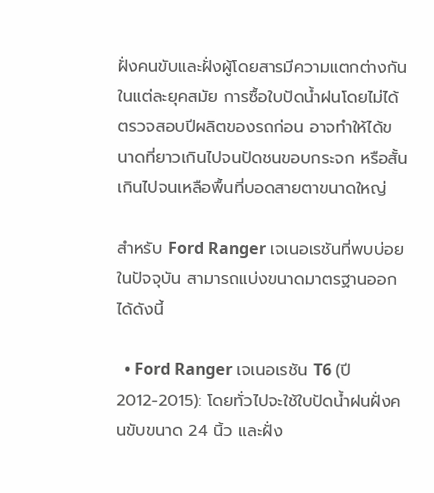ฝั่งคนขับและฝั่งผู้โดยสารมีความแตกต่างกันในแต่ละยุคสมัย การซื้อใบปัดน้ำฝนโดยไม่ได้ตรวจสอบปีผลิตของรถก่อน อาจทำให้ได้ขนาดที่ยาวเกินไปจนปัดชนขอบกระจก หรือสั้นเกินไปจนเหลือพื้นที่บอดสายตาขนาดใหญ่

สำหรับ Ford Ranger เจเนอเรชันที่พบบ่อยในปัจจุบัน สามารถแบ่งขนาดมาตรฐานออกได้ดังนี้

  • Ford Ranger เจเนอเรชัน T6 (ปี 2012-2015): โดยทั่วไปจะใช้ใบปัดน้ำฝนฝั่งคนขับขนาด 24 นิ้ว และฝั่ง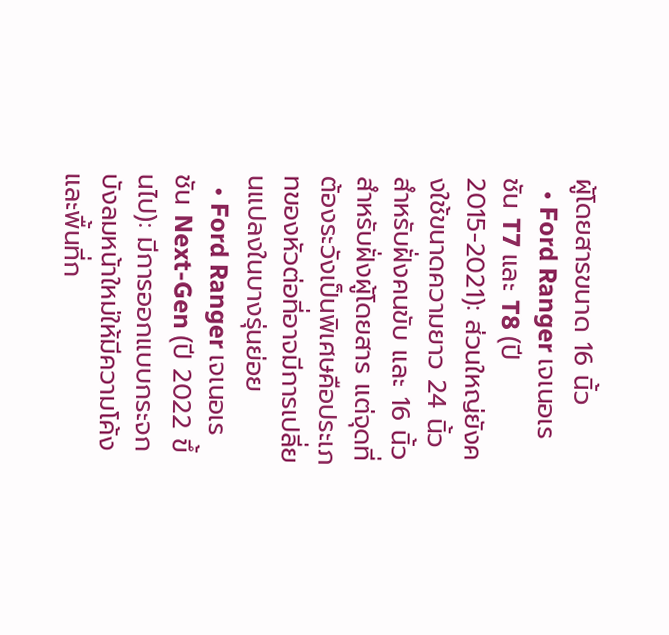ผู้โดยสารขนาด 16 นิ้ว
  • Ford Ranger เจเนอเรชัน T7 และ T8 (ปี 2015-2021): ส่วนใหญ่ยังคงใช้ขนาดความยาว 24 นิ้วสำหรับฝั่งคนขับ และ 16 นิ้วสำหรับฝั่งผู้โดยสาร แต่จุดที่ต้องระวังเป็นพิเศษคือประเภทของหัวต่อที่อาจมีการเปลี่ยนแปลงในบางรุ่นย่อย
  • Ford Ranger เจเนอเรชัน Next-Gen (ปี 2022 ขึ้นไป): มีการออกแบบกระจกบังลมหน้าใหม่ให้มีความโค้งและพื้นที่ก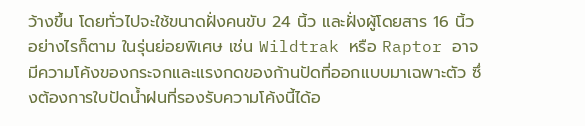ว้างขึ้น โดยทั่วไปจะใช้ขนาดฝั่งคนขับ 24 นิ้ว และฝั่งผู้โดยสาร 16 นิ้ว อย่างไรก็ตาม ในรุ่นย่อยพิเศษ เช่น Wildtrak หรือ Raptor อาจมีความโค้งของกระจกและแรงกดของก้านปัดที่ออกแบบมาเฉพาะตัว ซึ่งต้องการใบปัดน้ำฝนที่รองรับความโค้งนี้ได้อ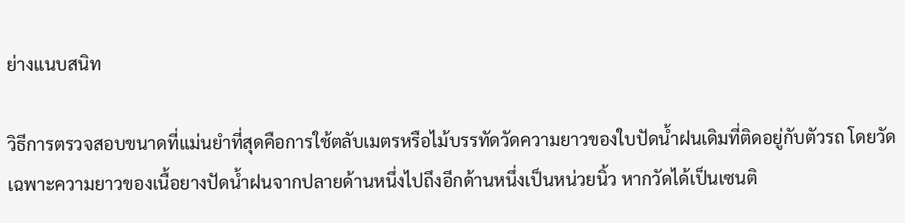ย่างแนบสนิท

วิธีการตรวจสอบขนาดที่แม่นยำที่สุดคือการใช้ตลับเมตรหรือไม้บรรทัดวัดความยาวของใบปัดน้ำฝนเดิมที่ติดอยู่กับตัวรถ โดยวัดเฉพาะความยาวของเนื้อยางปัดน้ำฝนจากปลายด้านหนึ่งไปถึงอีกด้านหนึ่งเป็นหน่วยนิ้ว หากวัดได้เป็นเซนติ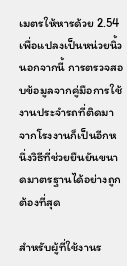เมตรให้หารด้วย 2.54 เพื่อแปลงเป็นหน่วยนิ้ว นอกจากนี้ การตรวจสอบข้อมูลจากคู่มือการใช้งานประจำรถที่ติดมาจากโรงงานก็เป็นอีกหนึ่งวิธีที่ช่วยยืนยันขนาดมาตรฐานได้อย่างถูกต้องที่สุด

สำหรับผู้ที่ใช้งานร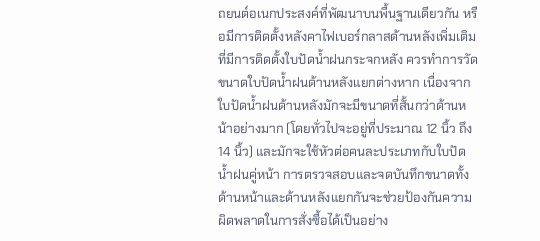ถยนต์อเนกประสงค์ที่พัฒนาบนพื้นฐานเดียวกัน หรือมีการติดตั้งหลังคาไฟเบอร์กลาสด้านหลังเพิ่มเติมที่มีการติดตั้งใบปัดน้ำฝนกระจกหลัง ควรทำการวัดขนาดใบปัดน้ำฝนด้านหลังแยกต่างหาก เนื่องจากใบปัดน้ำฝนด้านหลังมักจะมีขนาดที่สั้นกว่าด้านหน้าอย่างมาก (โดยทั่วไปจะอยู่ที่ประมาณ 12 นิ้ว ถึง 14 นิ้ว) และมักจะใช้หัวต่อคนละประเภทกับใบปัดน้ำฝนคู่หน้า การตรวจสอบและจดบันทึกขนาดทั้งด้านหน้าและด้านหลังแยกกันจะช่วยป้องกันความผิดพลาดในการสั่งซื้อได้เป็นอย่าง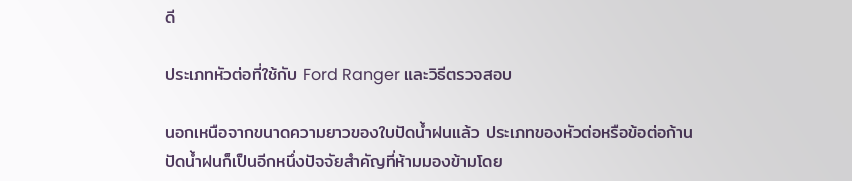ดี

ประเภทหัวต่อที่ใช้กับ Ford Ranger และวิธีตรวจสอบ

นอกเหนือจากขนาดความยาวของใบปัดน้ำฝนแล้ว ประเภทของหัวต่อหรือข้อต่อก้านปัดน้ำฝนก็เป็นอีกหนึ่งปัจจัยสำคัญที่ห้ามมองข้ามโดย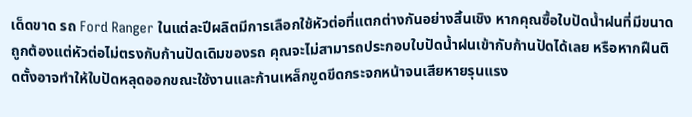เด็ดขาด รถ Ford Ranger ในแต่ละปีผลิตมีการเลือกใช้หัวต่อที่แตกต่างกันอย่างสิ้นเชิง หากคุณซื้อใบปัดน้ำฝนที่มีขนาดถูกต้องแต่หัวต่อไม่ตรงกับก้านปัดเดิมของรถ คุณจะไม่สามารถประกอบใบปัดน้ำฝนเข้ากับก้านปัดได้เลย หรือหากฝืนติดตั้งอาจทำให้ใบปัดหลุดออกขณะใช้งานและก้านเหล็กขูดขีดกระจกหน้าจนเสียหายรุนแรง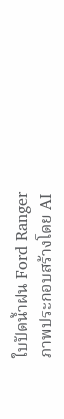ใบปัดน้ำฝน Ford Ranger
ภาพประกอบสร้างโดย AI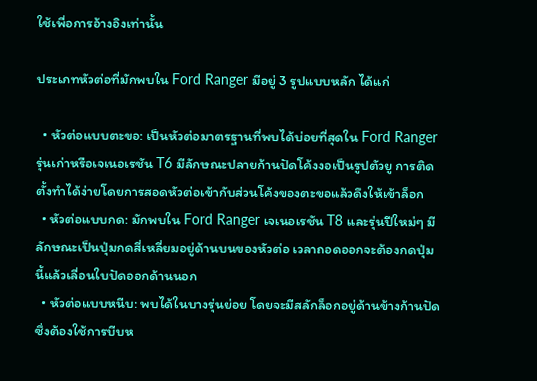ใช้เพื่อการอ้างอิงเท่านั้น

ประเภทหัวต่อที่มักพบใน Ford Ranger มีอยู่ 3 รูปแบบหลัก ได้แก่

  • หัวต่อแบบตะขอ: เป็นหัวต่อมาตรฐานที่พบได้บ่อยที่สุดใน Ford Ranger รุ่นเก่าหรือเจเนอเรชัน T6 มีลักษณะปลายก้านปัดโค้งงอเป็นรูปตัวยู การติดตั้งทำได้ง่ายโดยการสอดหัวต่อเข้ากับส่วนโค้งของตะขอแล้วดึงให้เข้าล็อก
  • หัวต่อแบบกด: มักพบใน Ford Ranger เจเนอเรชัน T8 และรุ่นปีใหม่ๆ มีลักษณะเป็นปุ่มกดสี่เหลี่ยมอยู่ด้านบนของหัวต่อ เวลาถอดออกจะต้องกดปุ่มนี้แล้วเลื่อนใบปัดออกด้านนอก
  • หัวต่อแบบหนีบ: พบได้ในบางรุ่นย่อย โดยจะมีสลักล็อกอยู่ด้านข้างก้านปัด ซึ่งต้องใช้การบีบห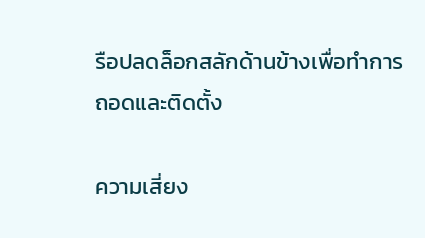รือปลดล็อกสลักด้านข้างเพื่อทำการถอดและติดตั้ง

ความเสี่ยง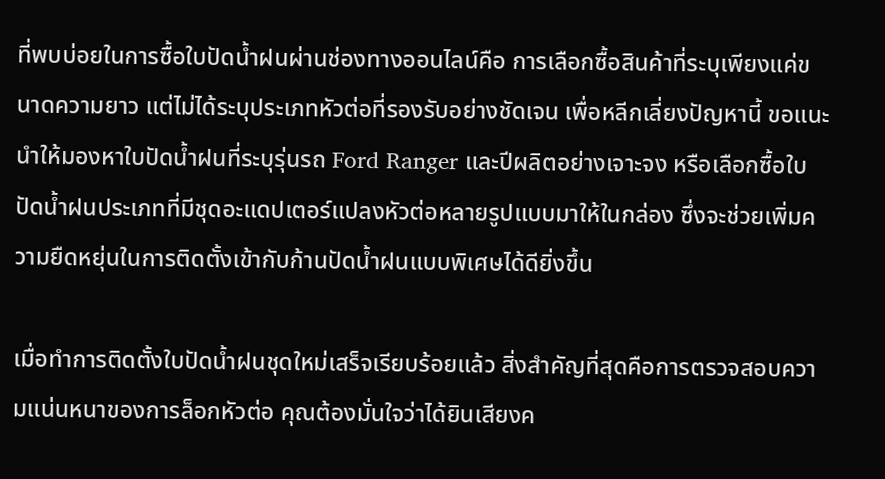ที่พบบ่อยในการซื้อใบปัดน้ำฝนผ่านช่องทางออนไลน์คือ การเลือกซื้อสินค้าที่ระบุเพียงแค่ขนาดความยาว แต่ไม่ได้ระบุประเภทหัวต่อที่รองรับอย่างชัดเจน เพื่อหลีกเลี่ยงปัญหานี้ ขอแนะนำให้มองหาใบปัดน้ำฝนที่ระบุรุ่นรถ Ford Ranger และปีผลิตอย่างเจาะจง หรือเลือกซื้อใบปัดน้ำฝนประเภทที่มีชุดอะแดปเตอร์แปลงหัวต่อหลายรูปแบบมาให้ในกล่อง ซึ่งจะช่วยเพิ่มความยืดหยุ่นในการติดตั้งเข้ากับก้านปัดน้ำฝนแบบพิเศษได้ดียิ่งขึ้น

เมื่อทำการติดตั้งใบปัดน้ำฝนชุดใหม่เสร็จเรียบร้อยแล้ว สิ่งสำคัญที่สุดคือการตรวจสอบความแน่นหนาของการล็อกหัวต่อ คุณต้องมั่นใจว่าได้ยินเสียงค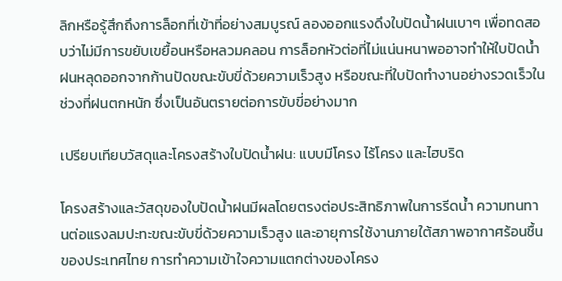ลิกหรือรู้สึกถึงการล็อกที่เข้าที่อย่างสมบูรณ์ ลองออกแรงดึงใบปัดน้ำฝนเบาๆ เพื่อทดสอบว่าไม่มีการขยับเขยื้อนหรือหลวมคลอน การล็อกหัวต่อที่ไม่แน่นหนาพออาจทำให้ใบปัดน้ำฝนหลุดออกจากก้านปัดขณะขับขี่ด้วยความเร็วสูง หรือขณะที่ใบปัดทำงานอย่างรวดเร็วในช่วงที่ฝนตกหนัก ซึ่งเป็นอันตรายต่อการขับขี่อย่างมาก

เปรียบเทียบวัสดุและโครงสร้างใบปัดน้ำฝน: แบบมีโครง ไร้โครง และไฮบริด

โครงสร้างและวัสดุของใบปัดน้ำฝนมีผลโดยตรงต่อประสิทธิภาพในการรีดน้ำ ความทนทานต่อแรงลมปะทะขณะขับขี่ด้วยความเร็วสูง และอายุการใช้งานภายใต้สภาพอากาศร้อนชื้นของประเทศไทย การทำความเข้าใจความแตกต่างของโครง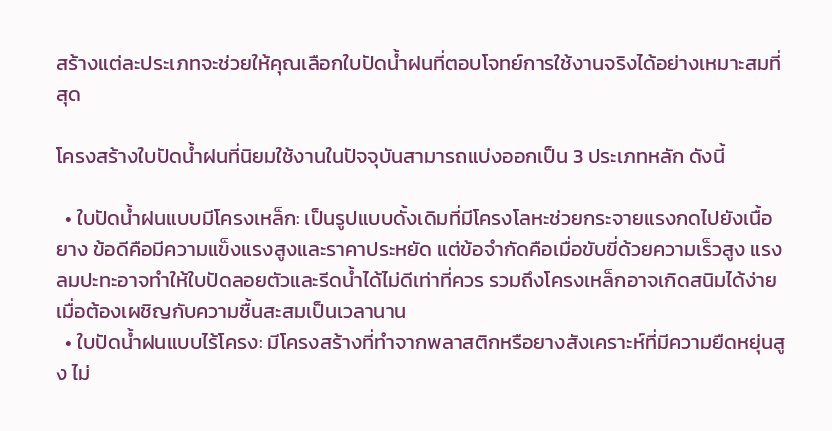สร้างแต่ละประเภทจะช่วยให้คุณเลือกใบปัดน้ำฝนที่ตอบโจทย์การใช้งานจริงได้อย่างเหมาะสมที่สุด

โครงสร้างใบปัดน้ำฝนที่นิยมใช้งานในปัจจุบันสามารถแบ่งออกเป็น 3 ประเภทหลัก ดังนี้

  • ใบปัดน้ำฝนแบบมีโครงเหล็ก: เป็นรูปแบบดั้งเดิมที่มีโครงโลหะช่วยกระจายแรงกดไปยังเนื้อยาง ข้อดีคือมีความแข็งแรงสูงและราคาประหยัด แต่ข้อจำกัดคือเมื่อขับขี่ด้วยความเร็วสูง แรงลมปะทะอาจทำให้ใบปัดลอยตัวและรีดน้ำได้ไม่ดีเท่าที่ควร รวมถึงโครงเหล็กอาจเกิดสนิมได้ง่ายเมื่อต้องเผชิญกับความชื้นสะสมเป็นเวลานาน
  • ใบปัดน้ำฝนแบบไร้โครง: มีโครงสร้างที่ทำจากพลาสติกหรือยางสังเคราะห์ที่มีความยืดหยุ่นสูง ไม่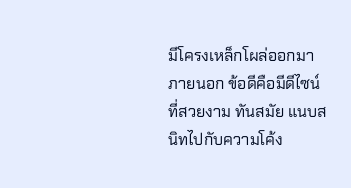มีโครงเหล็กโผล่ออกมาภายนอก ข้อดีคือมีดีไซน์ที่สวยงาม ทันสมัย แนบสนิทไปกับความโค้ง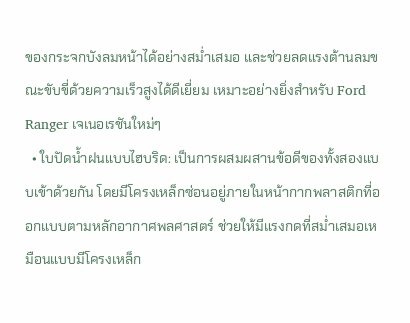ของกระจกบังลมหน้าได้อย่างสม่ำเสมอ และช่วยลดแรงต้านลมขณะขับขี่ด้วยความเร็วสูงได้ดีเยี่ยม เหมาะอย่างยิ่งสำหรับ Ford Ranger เจเนอเรชันใหม่ๆ
  • ใบปัดน้ำฝนแบบไฮบริด: เป็นการผสมผสานข้อดีของทั้งสองแบบเข้าด้วยกัน โดยมีโครงเหล็กซ่อนอยู่ภายในหน้ากากพลาสติกที่ออกแบบตามหลักอากาศพลศาสตร์ ช่วยให้มีแรงกดที่สม่ำเสมอเหมือนแบบมีโครงเหล็ก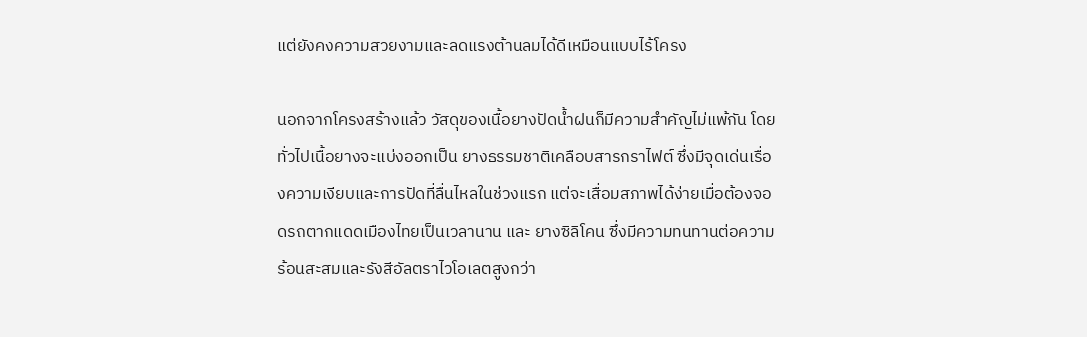แต่ยังคงความสวยงามและลดแรงต้านลมได้ดีเหมือนแบบไร้โครง

นอกจากโครงสร้างแล้ว วัสดุของเนื้อยางปัดน้ำฝนก็มีความสำคัญไม่แพ้กัน โดยทั่วไปเนื้อยางจะแบ่งออกเป็น ยางธรรมชาติเคลือบสารกราไฟต์ ซึ่งมีจุดเด่นเรื่องความเงียบและการปัดที่ลื่นไหลในช่วงแรก แต่จะเสื่อมสภาพได้ง่ายเมื่อต้องจอดรถตากแดดเมืองไทยเป็นเวลานาน และ ยางซิลิโคน ซึ่งมีความทนทานต่อความร้อนสะสมและรังสีอัลตราไวโอเลตสูงกว่า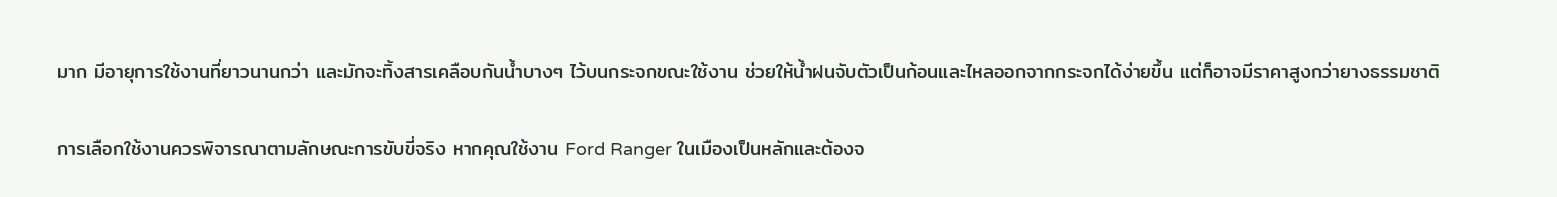มาก มีอายุการใช้งานที่ยาวนานกว่า และมักจะทิ้งสารเคลือบกันน้ำบางๆ ไว้บนกระจกขณะใช้งาน ช่วยให้น้ำฝนจับตัวเป็นก้อนและไหลออกจากกระจกได้ง่ายขึ้น แต่ก็อาจมีราคาสูงกว่ายางธรรมชาติ

การเลือกใช้งานควรพิจารณาตามลักษณะการขับขี่จริง หากคุณใช้งาน Ford Ranger ในเมืองเป็นหลักและต้องจ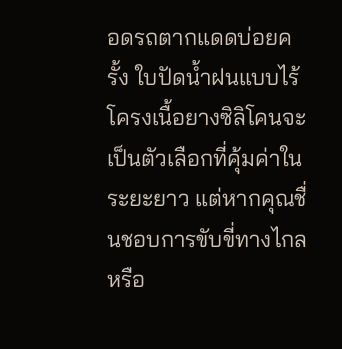อดรถตากแดดบ่อยครั้ง ใบปัดน้ำฝนแบบไร้โครงเนื้อยางซิลิโคนจะเป็นตัวเลือกที่คุ้มค่าในระยะยาว แต่หากคุณชื่นชอบการขับขี่ทางไกลหรือ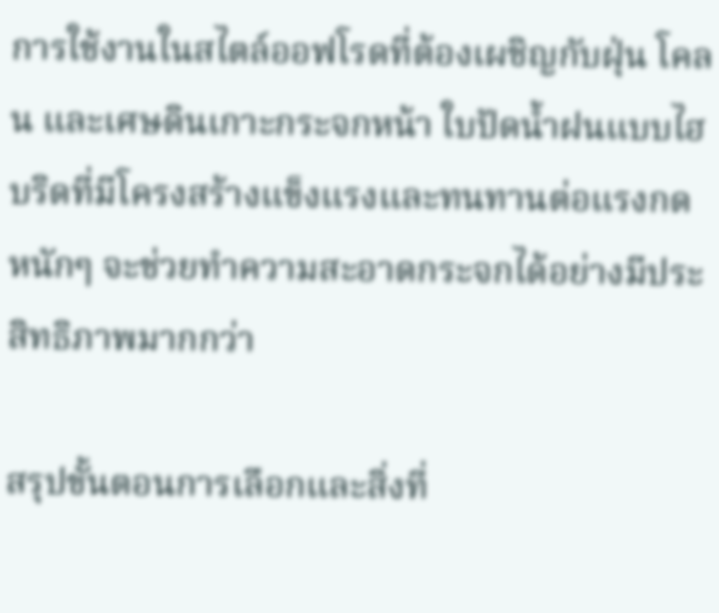การใช้งานในสไตล์ออฟโรดที่ต้องเผชิญกับฝุ่น โคลน และเศษดินเกาะกระจกหน้า ใบปัดน้ำฝนแบบไฮบริดที่มีโครงสร้างแข็งแรงและทนทานต่อแรงกดหนักๆ จะช่วยทำความสะอาดกระจกได้อย่างมีประสิทธิภาพมากกว่า

สรุปขั้นตอนการเลือกและสิ่งที่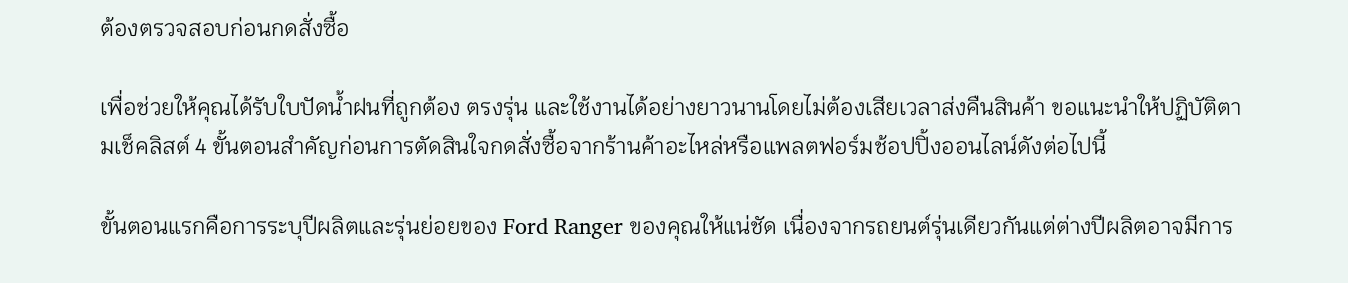ต้องตรวจสอบก่อนกดสั่งซื้อ

เพื่อช่วยให้คุณได้รับใบปัดน้ำฝนที่ถูกต้อง ตรงรุ่น และใช้งานได้อย่างยาวนานโดยไม่ต้องเสียเวลาส่งคืนสินค้า ขอแนะนำให้ปฏิบัติตามเช็คลิสต์ 4 ขั้นตอนสำคัญก่อนการตัดสินใจกดสั่งซื้อจากร้านค้าอะไหล่หรือแพลตฟอร์มช้อปปิ้งออนไลน์ดังต่อไปนี้

ขั้นตอนแรกคือการระบุปีผลิตและรุ่นย่อยของ Ford Ranger ของคุณให้แน่ชัด เนื่องจากรถยนต์รุ่นเดียวกันแต่ต่างปีผลิตอาจมีการ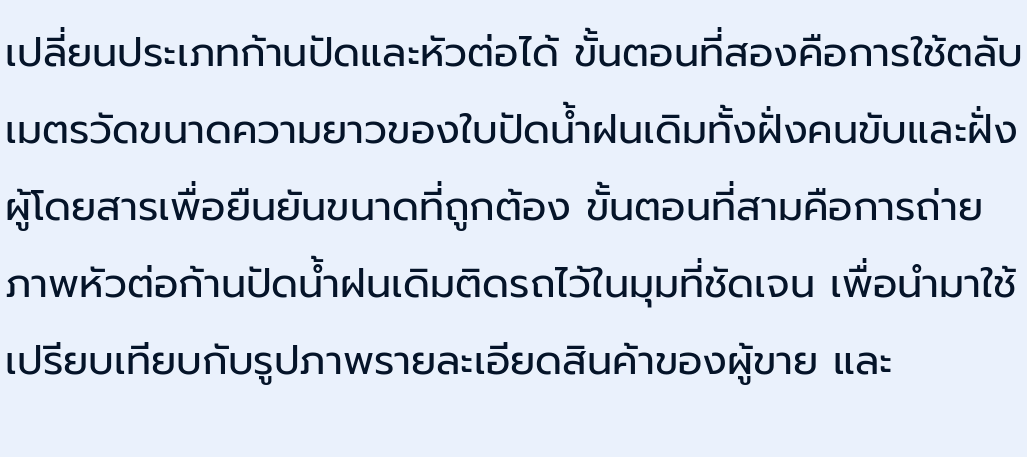เปลี่ยนประเภทก้านปัดและหัวต่อได้ ขั้นตอนที่สองคือการใช้ตลับเมตรวัดขนาดความยาวของใบปัดน้ำฝนเดิมทั้งฝั่งคนขับและฝั่งผู้โดยสารเพื่อยืนยันขนาดที่ถูกต้อง ขั้นตอนที่สามคือการถ่ายภาพหัวต่อก้านปัดน้ำฝนเดิมติดรถไว้ในมุมที่ชัดเจน เพื่อนำมาใช้เปรียบเทียบกับรูปภาพรายละเอียดสินค้าของผู้ขาย และ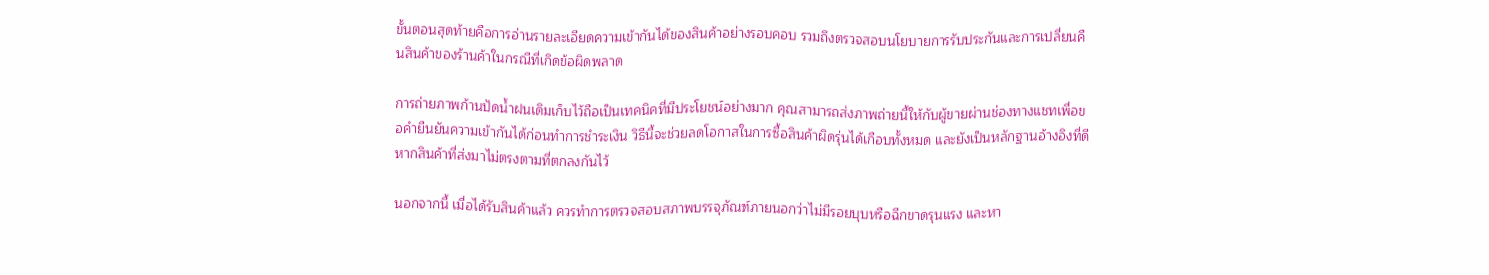ขั้นตอนสุดท้ายคือการอ่านรายละเอียดความเข้ากันได้ของสินค้าอย่างรอบคอบ รวมถึงตรวจสอบนโยบายการรับประกันและการเปลี่ยนคืนสินค้าของร้านค้าในกรณีที่เกิดข้อผิดพลาด

การถ่ายภาพก้านปัดน้ำฝนเดิมเก็บไว้ถือเป็นเทคนิคที่มีประโยชน์อย่างมาก คุณสามารถส่งภาพถ่ายนี้ให้กับผู้ขายผ่านช่องทางแชทเพื่อขอคำยืนยันความเข้ากันได้ก่อนทำการชำระเงิน วิธีนี้จะช่วยลดโอกาสในการซื้อสินค้าผิดรุ่นได้เกือบทั้งหมด และยังเป็นหลักฐานอ้างอิงที่ดีหากสินค้าที่ส่งมาไม่ตรงตามที่ตกลงกันไว้

นอกจากนี้ เมื่อได้รับสินค้าแล้ว ควรทำการตรวจสอบสภาพบรรจุภัณฑ์ภายนอกว่าไม่มีรอยบุบหรือฉีกขาดรุนแรง และหา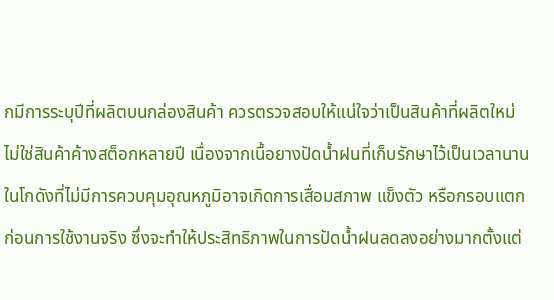กมีการระบุปีที่ผลิตบนกล่องสินค้า ควรตรวจสอบให้แน่ใจว่าเป็นสินค้าที่ผลิตใหม่ ไม่ใช่สินค้าค้างสต็อกหลายปี เนื่องจากเนื้อยางปัดน้ำฝนที่เก็บรักษาไว้เป็นเวลานานในโกดังที่ไม่มีการควบคุมอุณหภูมิอาจเกิดการเสื่อมสภาพ แข็งตัว หรือกรอบแตกก่อนการใช้งานจริง ซึ่งจะทำให้ประสิทธิภาพในการปัดน้ำฝนลดลงอย่างมากตั้งแต่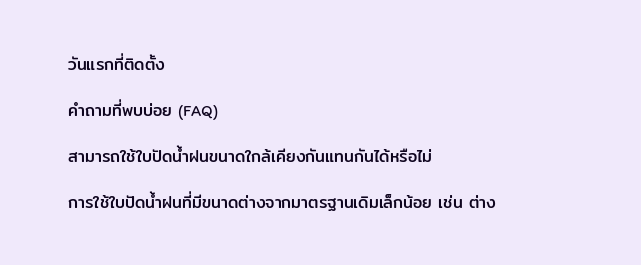วันแรกที่ติดตั้ง

คำถามที่พบบ่อย (FAQ)

สามารถใช้ใบปัดน้ำฝนขนาดใกล้เคียงกันแทนกันได้หรือไม่

การใช้ใบปัดน้ำฝนที่มีขนาดต่างจากมาตรฐานเดิมเล็กน้อย เช่น ต่าง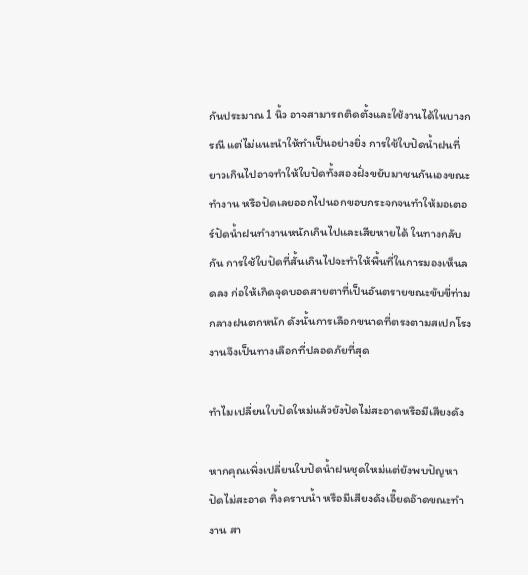กันประมาณ 1 นิ้ว อาจสามารถติดตั้งและใช้งานได้ในบางกรณี แต่ไม่แนะนำให้ทำเป็นอย่างยิ่ง การใช้ใบปัดน้ำฝนที่ยาวเกินไปอาจทำให้ใบปัดทั้งสองฝั่งขยับมาชนกันเองขณะทำงาน หรือปัดเลยออกไปนอกขอบกระจกจนทำให้มอเตอร์ปัดน้ำฝนทำงานหนักเกินไปและเสียหายได้ ในทางกลับกัน การใช้ใบปัดที่สั้นเกินไปจะทำให้พื้นที่ในการมองเห็นลดลง ก่อให้เกิดจุดบอดสายตาที่เป็นอันตรายขณะขับขี่ท่ามกลางฝนตกหนัก ดังนั้นการเลือกขนาดที่ตรงตามสเปกโรงงานจึงเป็นทางเลือกที่ปลอดภัยที่สุด

ทำไมเปลี่ยนใบปัดใหม่แล้วยังปัดไม่สะอาดหรือมีเสียงดัง

หากคุณเพิ่งเปลี่ยนใบปัดน้ำฝนชุดใหม่แต่ยังพบปัญหาปัดไม่สะอาด ทิ้งคราบน้ำ หรือมีเสียงดังเอี๊ยดอ๊าดขณะทำงาน สา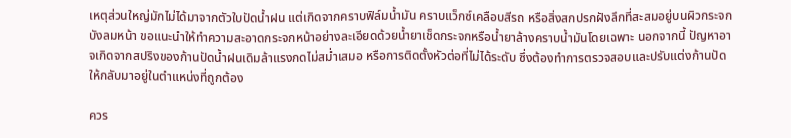เหตุส่วนใหญ่มักไม่ได้มาจากตัวใบปัดน้ำฝน แต่เกิดจากคราบฟิล์มน้ำมัน คราบแว็กซ์เคลือบสีรถ หรือสิ่งสกปรกฝังลึกที่สะสมอยู่บนผิวกระจกบังลมหน้า ขอแนะนำให้ทำความสะอาดกระจกหน้าอย่างละเอียดด้วยน้ำยาเช็ดกระจกหรือน้ำยาล้างคราบน้ำมันโดยเฉพาะ นอกจากนี้ ปัญหาอาจเกิดจากสปริงของก้านปัดน้ำฝนเดิมล้าแรงกดไม่สม่ำเสมอ หรือการติดตั้งหัวต่อที่ไม่ได้ระดับ ซึ่งต้องทำการตรวจสอบและปรับแต่งก้านปัดให้กลับมาอยู่ในตำแหน่งที่ถูกต้อง

ควร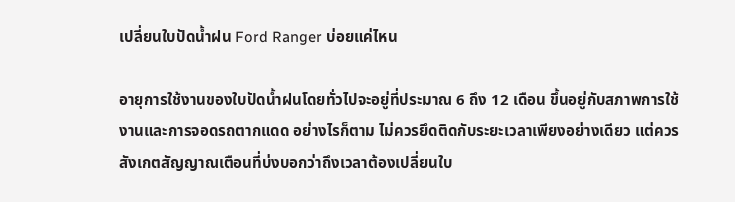เปลี่ยนใบปัดน้ำฝน Ford Ranger บ่อยแค่ไหน

อายุการใช้งานของใบปัดน้ำฝนโดยทั่วไปจะอยู่ที่ประมาณ 6 ถึง 12 เดือน ขึ้นอยู่กับสภาพการใช้งานและการจอดรถตากแดด อย่างไรก็ตาม ไม่ควรยึดติดกับระยะเวลาเพียงอย่างเดียว แต่ควรสังเกตสัญญาณเตือนที่บ่งบอกว่าถึงเวลาต้องเปลี่ยนใบ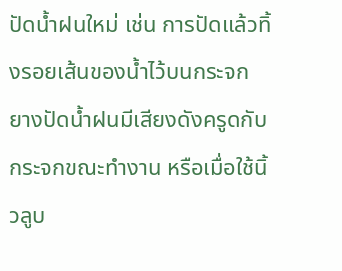ปัดน้ำฝนใหม่ เช่น การปัดแล้วทิ้งรอยเส้นของน้ำไว้บนกระจก ยางปัดน้ำฝนมีเสียงดังครูดกับกระจกขณะทำงาน หรือเมื่อใช้นิ้วลูบ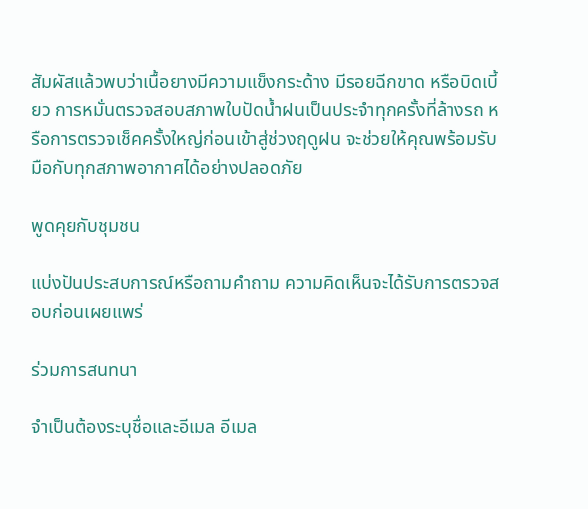สัมผัสแล้วพบว่าเนื้อยางมีความแข็งกระด้าง มีรอยฉีกขาด หรือบิดเบี้ยว การหมั่นตรวจสอบสภาพใบปัดน้ำฝนเป็นประจำทุกครั้งที่ล้างรถ หรือการตรวจเช็คครั้งใหญ่ก่อนเข้าสู่ช่วงฤดูฝน จะช่วยให้คุณพร้อมรับมือกับทุกสภาพอากาศได้อย่างปลอดภัย

พูดคุยกับชุมชน

แบ่งปันประสบการณ์หรือถามคำถาม ความคิดเห็นจะได้รับการตรวจสอบก่อนเผยแพร่

ร่วมการสนทนา

จำเป็นต้องระบุชื่อและอีเมล อีเมล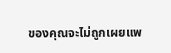ของคุณจะไม่ถูกเผยแพ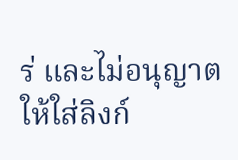ร่ และไม่อนุญาตให้ใส่ลิงก์